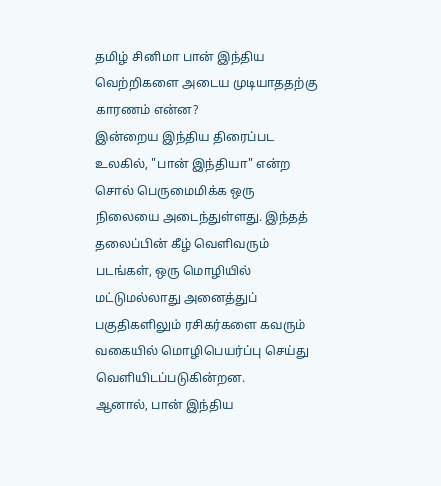தமிழ் சினிமா பான் இந்திய வெற்றிகளை அடைய முடியாததற்கு காரணம் என்ன?
இன்றைய இந்திய திரைப்பட உலகில், "பான் இந்தியா" என்ற சொல் பெருமைமிக்க ஒரு நிலையை அடைந்துள்ளது. இந்தத் தலைப்பின் கீழ் வெளிவரும் படங்கள், ஒரு மொழியில் மட்டுமல்லாது அனைத்துப் பகுதிகளிலும் ரசிகர்களை கவரும் வகையில் மொழிபெயர்ப்பு செய்து வெளியிடப்படுகின்றன.
ஆனால், பான் இந்திய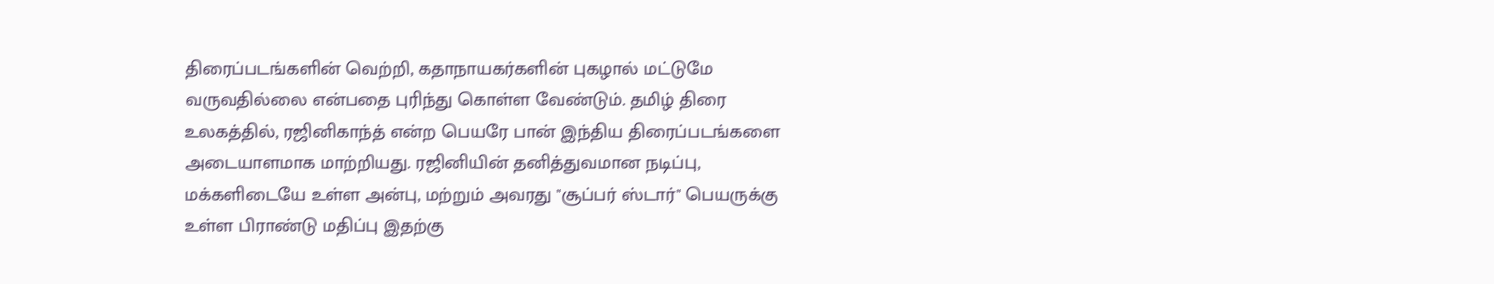திரைப்படங்களின் வெற்றி, கதாநாயகர்களின் புகழால் மட்டுமே வருவதில்லை என்பதை புரிந்து கொள்ள வேண்டும். தமிழ் திரை உலகத்தில், ரஜினிகாந்த் என்ற பெயரே பான் இந்திய திரைப்படங்களை அடையாளமாக மாற்றியது. ரஜினியின் தனித்துவமான நடிப்பு, மக்களிடையே உள்ள அன்பு, மற்றும் அவரது "சூப்பர் ஸ்டார்" பெயருக்கு உள்ள பிராண்டு மதிப்பு இதற்கு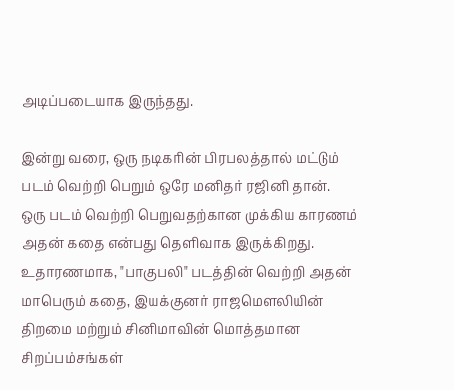அடிப்படையாக இருந்தது.

இன்று வரை, ஒரு நடிகரின் பிரபலத்தால் மட்டும் படம் வெற்றி பெறும் ஒரே மனிதர் ரஜினி தான்.
ஒரு படம் வெற்றி பெறுவதற்கான முக்கிய காரணம் அதன் கதை என்பது தெளிவாக இருக்கிறது. உதாரணமாக, "பாகுபலி" படத்தின் வெற்றி அதன் மாபெரும் கதை, இயக்குனர் ராஜமௌலியின் திறமை மற்றும் சினிமாவின் மொத்தமான சிறப்பம்சங்கள்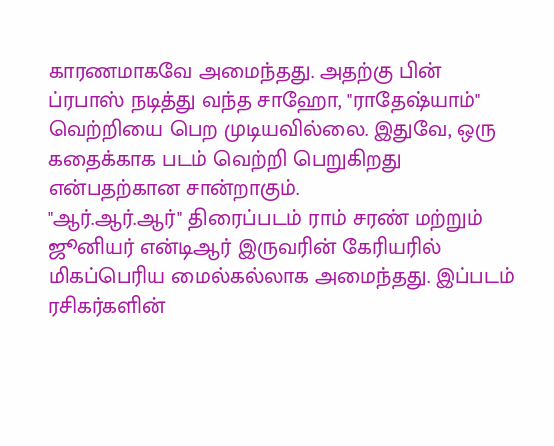காரணமாகவே அமைந்தது. அதற்கு பின் ப்ரபாஸ் நடித்து வந்த சாஹோ, "ராதேஷ்யாம்" வெற்றியை பெற முடியவில்லை. இதுவே, ஒரு கதைக்காக படம் வெற்றி பெறுகிறது என்பதற்கான சான்றாகும்.
"ஆர்.ஆர்.ஆர்" திரைப்படம் ராம் சரண் மற்றும் ஜூனியர் என்டிஆர் இருவரின் கேரியரில் மிகப்பெரிய மைல்கல்லாக அமைந்தது. இப்படம் ரசிகர்களின்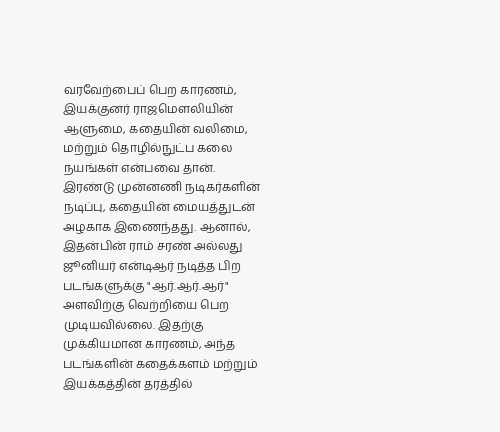வரவேற்பைப் பெற காரணம், இயக்குனர் ராஜமௌலியின் ஆளுமை, கதையின் வலிமை, மற்றும் தொழில்நுட்ப கலை நயங்கள் என்பவை தான்.
இரண்டு முன்னணி நடிகர்களின் நடிப்பு, கதையின் மையத்துடன் அழகாக இணைந்தது. ஆனால், இதன்பின் ராம் சரண் அல்லது ஜூனியர் என்டிஆர் நடித்த பிற படங்களுக்கு "ஆர்.ஆர்.ஆர்" அளவிற்கு வெற்றியை பெற முடியவில்லை. இதற்கு முக்கியமான காரணம், அந்த படங்களின் கதைக்களம் மற்றும் இயக்கத்தின் தரத்தில்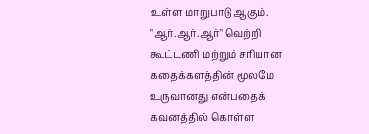உள்ள மாறுபாடு ஆகும்.
"ஆர்.ஆர்.ஆர்" வெற்றி கூட்டணி மற்றும் சரியான கதைக்களத்தின் மூலமே உருவானது என்பதைக் கவனத்தில் கொள்ள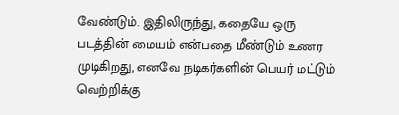வேண்டும். இதிலிருந்து, கதையே ஒரு படத்தின் மையம் என்பதை மீண்டும் உணர முடிகிறது, எனவே நடிகர்களின் பெயர் மட்டும் வெற்றிக்கு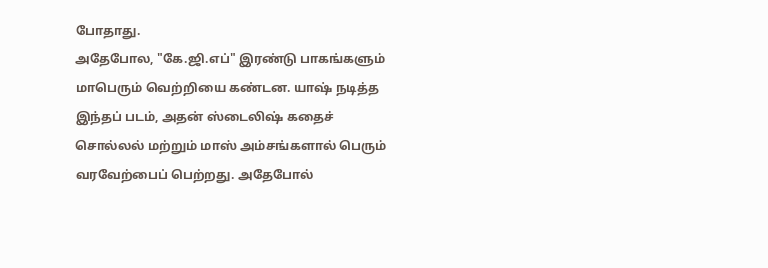போதாது.
அதேபோல, "கே.ஜி.எப்" இரண்டு பாகங்களும் மாபெரும் வெற்றியை கண்டன. யாஷ் நடித்த இந்தப் படம், அதன் ஸ்டைலிஷ் கதைச் சொல்லல் மற்றும் மாஸ் அம்சங்களால் பெரும் வரவேற்பைப் பெற்றது. அதேபோல்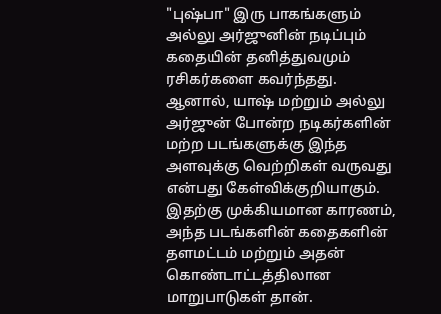"புஷ்பா" இரு பாகங்களும் அல்லு அர்ஜுனின் நடிப்பும் கதையின் தனித்துவமும் ரசிகர்களை கவர்ந்தது. ஆனால், யாஷ் மற்றும் அல்லு அர்ஜுன் போன்ற நடிகர்களின் மற்ற படங்களுக்கு இந்த அளவுக்கு வெற்றிகள் வருவது என்பது கேள்விக்குறியாகும்.
இதற்கு முக்கியமான காரணம், அந்த படங்களின் கதைகளின் தளமட்டம் மற்றும் அதன் கொண்டாட்டத்திலான மாறுபாடுகள் தான்.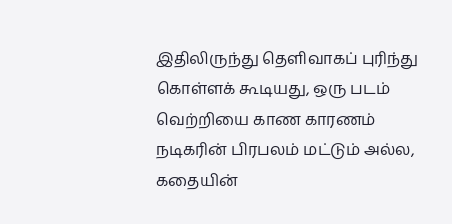இதிலிருந்து தெளிவாகப் புரிந்து கொள்ளக் கூடியது, ஒரு படம் வெற்றியை காண காரணம் நடிகரின் பிரபலம் மட்டும் அல்ல, கதையின்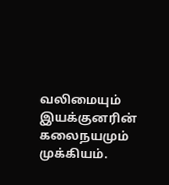வலிமையும் இயக்குனரின் கலைநயமும் முக்கியம்.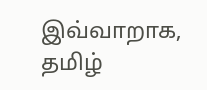இவ்வாறாக, தமிழ்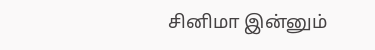சினிமா இன்னும்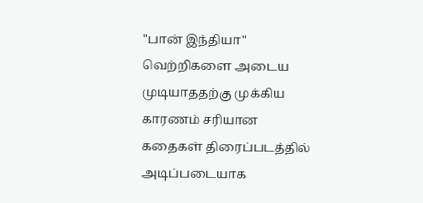"பான் இந்தியா" வெற்றிகளை அடைய முடியாததற்கு முக்கிய காரணம் சரியான கதைகள் திரைப்படத்தில் அடிப்படையாக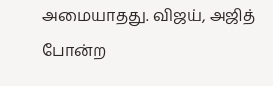அமையாதது. விஜய், அஜித் போன்ற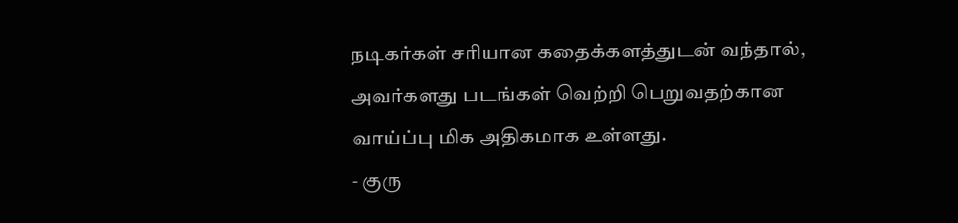நடிகர்கள் சரியான கதைக்களத்துடன் வந்தால், அவர்களது படங்கள் வெற்றி பெறுவதற்கான வாய்ப்பு மிக அதிகமாக உள்ளது.
- குரு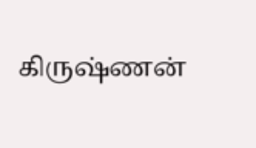கிருஷ்ணன்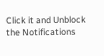Click it and Unblock the Notifications